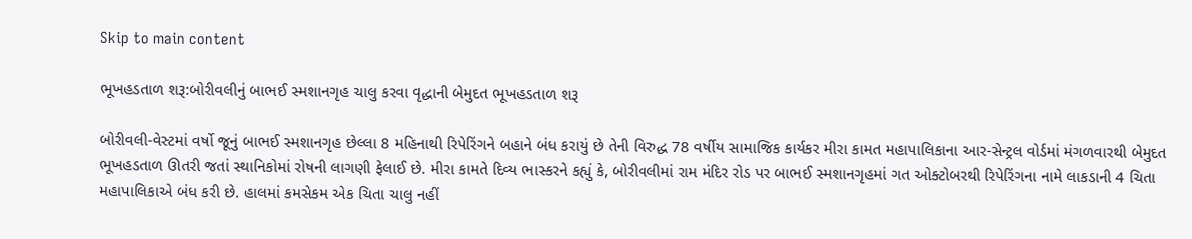Skip to main content

ભૂખહડતાળ શરૂ:બોરીવલીનું બાભઈ સ્મશાનગૃહ ચાલુ કરવા વૃદ્ધાની બેમુદત ભૂખહડતાળ શરૂ

બોરીવલી-વેસ્ટમાં વર્ષો જૂનું બાભઈ સ્મશાનગૃહ છેલ્લા 8 મહિનાથી રિપેરિંગને બહાને બંધ કરાયું છે તેની વિરુદ્ધ 78 વર્ષીય સામાજિક કાર્યકર મીરા કામત મહાપાલિકાના આર-સેન્ટ્રલ વોર્ડમાં મંગળવારથી બેમુદત ભૂખહડતાળ ઊતરી જતાં સ્થાનિકોમાં રોષની લાગણી ફેલાઈ છે. મીરા કામતે દિવ્ય ભાસ્કરને કહ્યું કે, બોરીવલીમાં રામ મંદિર રોડ પર બાભઈ સ્મશાનગૃહમાં ગત ઓક્ટોબરથી રિપેરિંગના નામે લાકડાની 4 ચિતા મહાપાલિકાએ બંધ કરી છે. હાલમાં કમસેકમ એક ચિતા ચાલુ નહીં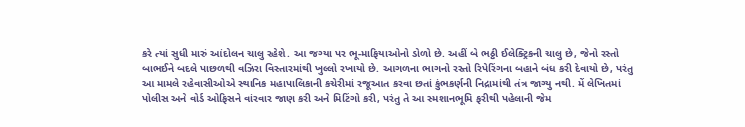કરે ત્યાં સુધી મારું આંદોલન ચાલુ રહેશે. આ જગ્યા પર ભૂ-માફિયાઓનો ડોળો છે. અહીં બે ભઠ્ઠી ઈલેક્ટ્રિકની ચાલુ છે, જેનો રસ્તો બાભઈને બદલે પાછળથી વઝિરા વિસ્તારમાંથી ખુલ્લો રખાયો છે. આગળના ભાગનો રસ્તો રિપેરિંગના બહાને બંધ કરી દેવાયો છે, પરંતુ આ મામલે રહેવાસીઓએ સ્થાનિક મહાપાલિકાની કચેરીમાં રજૂઆત કરવા છતાં કુંભકર્ણની નિદ્રામાંથી તંત્ર જાગ્યુ નથી. મેં લેખિતમાં પોલીસ અને વોર્ડ ઓફિસને વાંરવાર જાણ કરી અને મિટિંગો કરી, પરંતુ તે આ સ્મશાનભૂમિ ફરીથી પહેલાની જેમ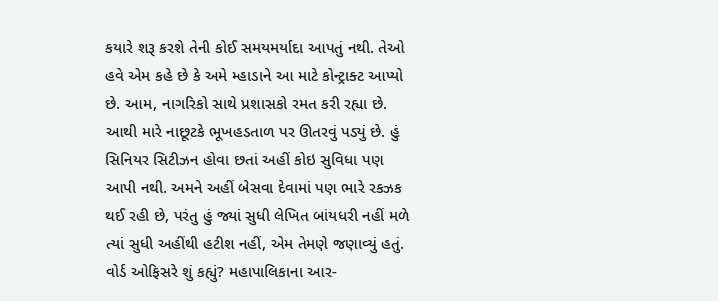કયારે શરૂ કરશે તેની કોઈ સમયમર્યાદા આપતું નથી. તેઓ હવે એમ કહે છે કે અમે મ્હાડાને આ માટે કોન્ટ્રાક્ટ આપ્યો છે. આમ, નાગરિકો સાથે પ્રશાસકો રમત કરી રહ્યા છે. આથી મારે નાછૂટકે ભૂખહડતાળ પર ઊતરવું પડ્યું છે. હું સિનિયર સિટીઝન હોવા છતાં અહીં કોઇ સુવિધા પણ આપી નથી. અમને અહીં બેસવા દેવામાં પણ ભારે રકઝક થઈ રહી છે, પરંતુ હું જ્યાં સુધી લેખિત બાંયધરી નહીં મળે ત્યાં સુધી અહીંથી હટીશ નહીં, એમ તેમણે જણાવ્યું હતું. વોર્ડ ઓફિસરે શું કહ્યું? મહાપાલિકાના આર-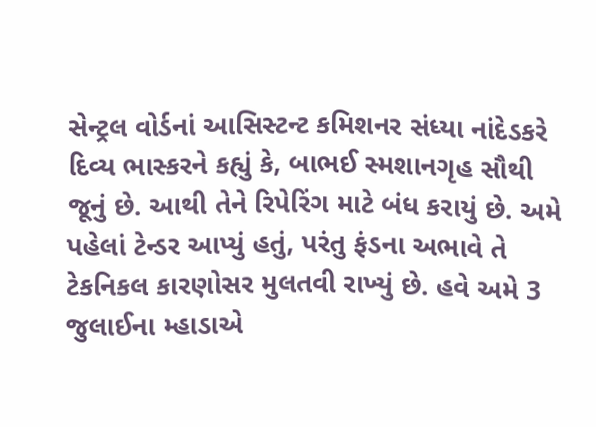સેન્ટ્રલ વોર્ડનાં આસિસ્ટન્ટ કમિશનર સંધ્યા નાંદેડકરે દિવ્ય ભાસ્કરને કહ્યું કે, બાભઈ સ્મશાનગૃહ સૌથી જૂનું છે. આથી તેને રિપેરિંગ માટે બંધ કરાયું છે. અમે પહેલાં ટેન્ડર આપ્યું હતું, પરંતુ ફંડના અભાવે તે ટેકનિકલ કારણોસર મુલતવી રાખ્યું છે. હવે અમે 3 જુલાઈના મ્હાડાએ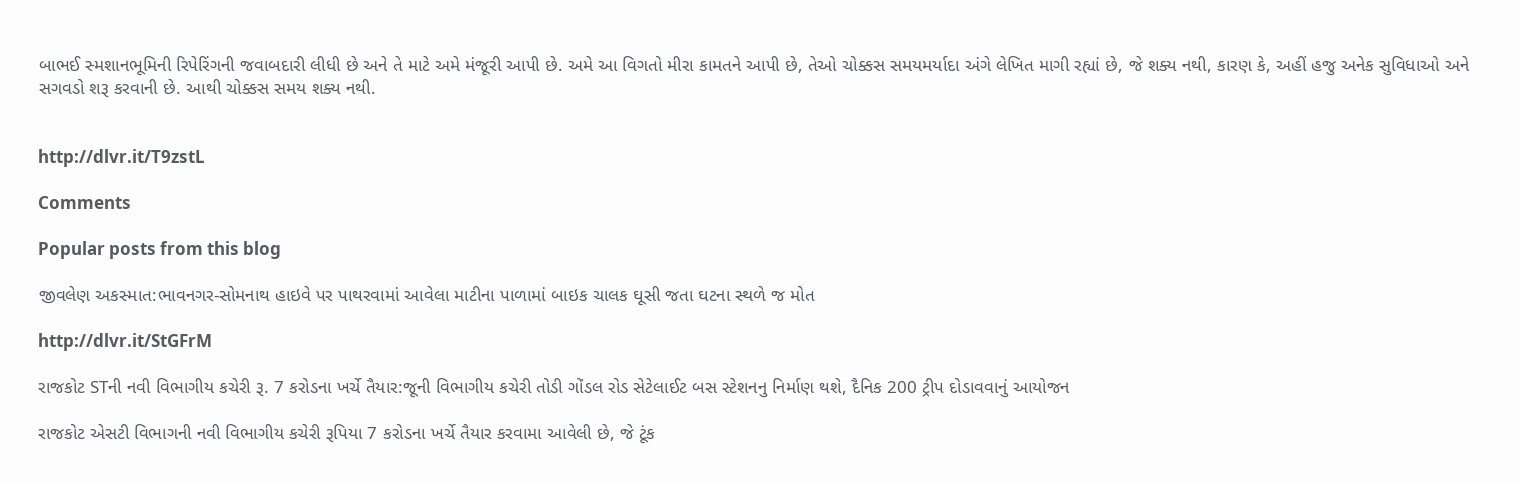બાભઈ સ્મશાનભૂમિની રિપેરિંગની જવાબદારી લીધી છે અને તે માટે અમે મંજૂરી આપી છે. અમે આ વિગતો મીરા કામતને આપી છે, તેઓ ચોક્કસ સમયમર્યાદા અંગે લેખિત માગી રહ્યાં છે, જે શક્ય નથી, કારણ કે, અહીં હજુ અનેક સુવિધાઓ અને સગવડો શરૂ કરવાની છે. આથી ચોક્કસ સમય શક્ય નથી.


http://dlvr.it/T9zstL

Comments

Popular posts from this blog

જીવલેણ અકસ્માત:ભાવનગર-સોમનાથ હાઇવે પર પાથરવામાં આવેલા માટીના પાળામાં બાઇક ચાલક ઘૂસી જતા ઘટના સ્થળે જ મોત

http://dlvr.it/StGFrM

રાજકોટ STની નવી વિભાગીય કચેરી રૂ. 7 કરોડના ખર્ચે તૈયાર:જૂની વિભાગીય કચેરી તોડી ગોંડલ રોડ સેટેલાઈટ બસ સ્ટેશનનુ નિર્માણ થશે, દૈનિક 200 ટ્રીપ દોડાવવાનું આયોજન

રાજકોટ એસટી વિભાગની નવી વિભાગીય કચેરી રૂપિયા 7 કરોડના ખર્ચે તૈયાર કરવામા આવેલી છે, જે ટૂંક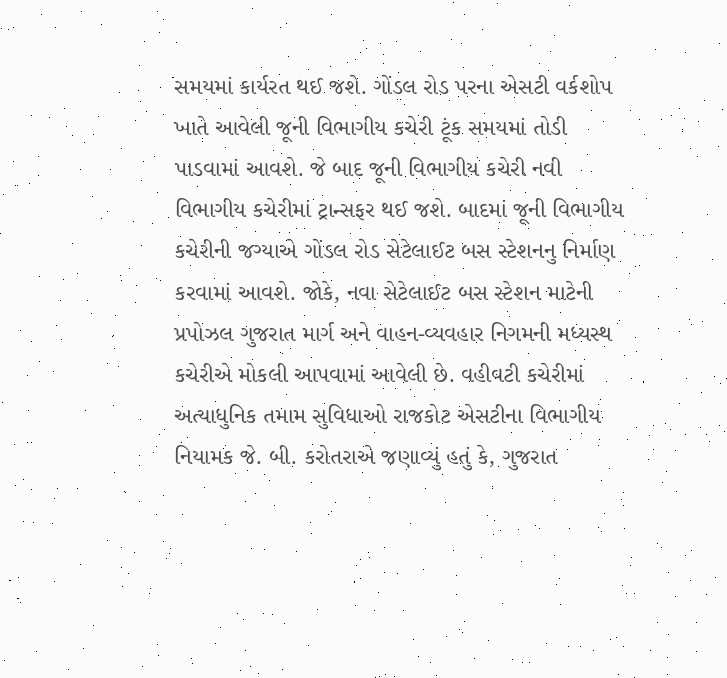સમયમાં કાર્યરત થઈ જશે. ગોંડલ રોડ પરના એસટી વર્કશોપ ખાતે આવેલી જૂની વિભાગીય કચેરી ટૂંક સમયમાં તોડી પાડવામાં આવશે. જે બાદ જૂની વિભાગીય કચેરી નવી વિભાગીય કચેરીમાં ટ્રાન્સફર થઈ જશે. બાદમાં જૂની વિભાગીય કચેરીની જગ્યાએ ગોંડલ રોડ સેટેલાઈટ બસ સ્ટેશનનુ નિર્માણ કરવામાં આવશે. જોકે, નવા સેટેલાઈટ બસ સ્ટેશન માટેની પ્રપોઝલ ગુજરાત માર્ગ અને વાહન-વ્યવહાર નિગમની મધ્યસ્થ કચેરીએ મોકલી આપવામાં આવેલી છે. વહીવટી કચેરીમાં અત્યાધુનિક તમામ સુવિધાઓ રાજકોટ એસટીના વિભાગીય નિયામક જે. બી. કરોતરાએ જણાવ્યું હતું કે, ગુજરાત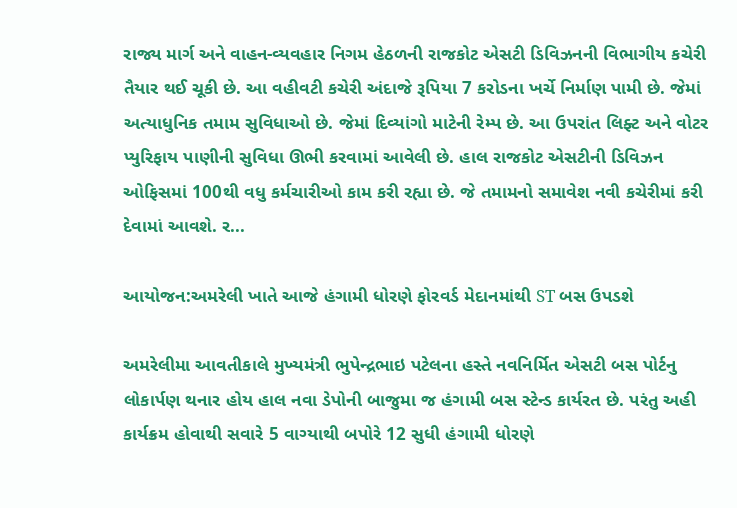રાજ્ય માર્ગ અને વાહન-વ્યવહાર નિગમ હેઠળની રાજકોટ એસટી ડિવિઝનની વિભાગીય કચેરી તૈયાર થઈ ચૂકી છે. આ વહીવટી કચેરી અંદાજે રૂપિયા 7 કરોડના ખર્ચે નિર્માણ પામી છે. જેમાં અત્યાધુનિક તમામ સુવિધાઓ છે. જેમાં દિવ્યાંગો માટેની રેમ્પ છે. આ ઉપરાંત લિફ્ટ અને વોટર પ્યુરિફાય પાણીની સુવિધા ઊભી કરવામાં આવેલી છે. હાલ રાજકોટ એસટીની ડિવિઝન ઓફિસમાં 100થી વધુ કર્મચારીઓ કામ કરી રહ્યા છે. જે તમામનો સમાવેશ નવી કચેરીમાં કરી દેવામાં આવશે. ર...

આયોજન:અમરેલી ખાતે આજે હંગામી ધોરણે ફોરવર્ડ મેદાનમાંથી ST બસ ઉપડશે

અમરેલીમા આવતીકાલે મુખ્યમંત્રી ભુપેન્દ્રભાઇ પટેલના હસ્તે નવનિર્મિત એસટી બસ પોર્ટનુ લોકાર્પણ થનાર હોય હાલ નવા ડેપોની બાજુમા જ હંગામી બસ સ્ટેન્ડ કાર્યરત છે. પરંતુ અહી કાર્યક્રમ હોવાથી સવારે 5 વાગ્યાથી બપોરે 12 સુધી હંગામી ધોરણે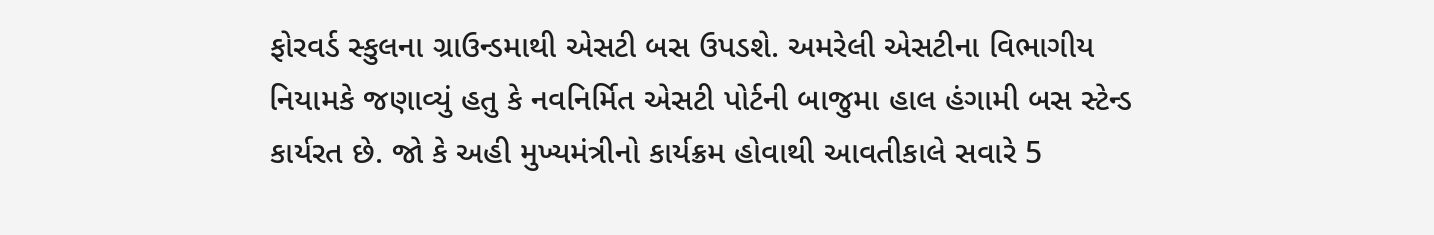ફોરવર્ડ સ્કુલના ગ્રાઉન્ડમાથી એસટી બસ ઉપડશે. અમરેલી એસટીના વિભાગીય નિયામકે જણાવ્યું હતુ કે નવનિર્મિત એસટી પોર્ટની બાજુમા હાલ હંગામી બસ સ્ટેન્ડ કાર્યરત છે. જો કે અહી મુખ્યમંત્રીનો કાર્યક્રમ હોવાથી આવતીકાલે સવારે 5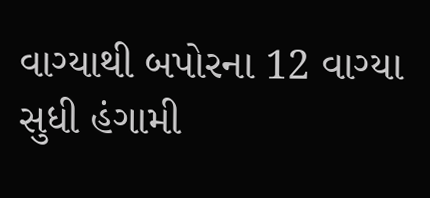વાગ્યાથી બપોરના 12 વાગ્યા સુધી હંગામી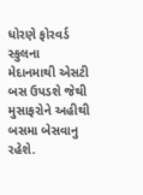ધોરણે ફોરવર્ડ સ્કુલના મેદાનમાથી એસટી બસ ઉપડશે જેથી મુસાફરોને અહીથી બસમા બેસવાનુ રહેશે.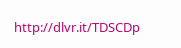http://dlvr.it/TDSCDp